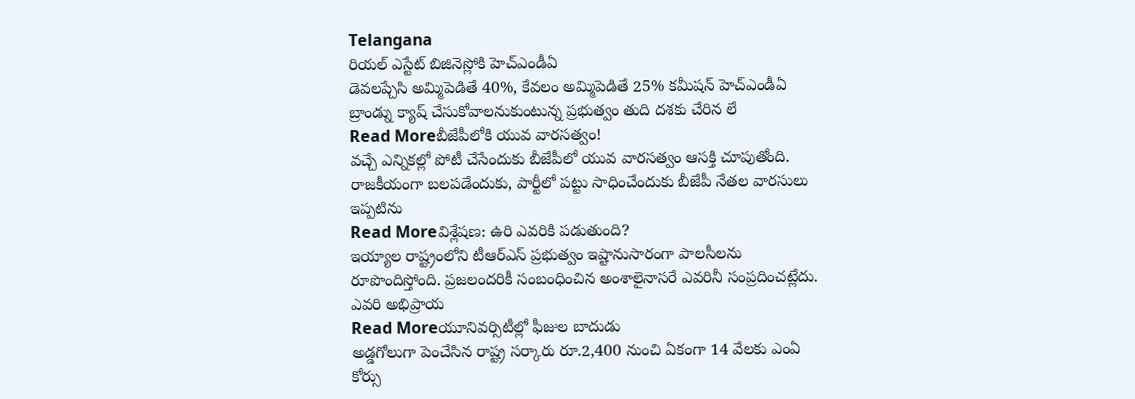Telangana
రియల్ ఎస్టేట్ బిజినెస్లోకి హెచ్ఎండీఏ
డెవలప్చేసి అమ్మిపెడితే 40%, కేవలం అమ్మిపెడితే 25% కమీషన్ హెచ్ఎండీఏ బ్రాండ్ను క్యాష్ చేసుకోవాలనుకుంటున్న ప్రభుత్వం తుది దశకు చేరిన లే
Read Moreబీజేపీలోకి యువ వారసత్వం!
వచ్చే ఎన్నికల్లో పోటీ చేసేందుకు బీజేపీలో యువ వారసత్వం ఆసక్తి చూపుతోంది. రాజకీయంగా బలపడేందుకు, పార్టీలో పట్టు సాధించేందుకు బీజేపీ నేతల వారసులు ఇప్పటిను
Read Moreవిశ్లేషణ: ఉరి ఎవరికి పడుతుంది?
ఇయ్యాల రాష్ట్రంలోని టీఆర్ఎస్ ప్రభుత్వం ఇష్టానుసారంగా పాలసీలను రూపొందిస్తోంది. ప్రజలందరికీ సంబంధించిన అంశాలైనాసరే ఎవరినీ సంప్రదించట్లేదు. ఎవరి అభిప్రాయ
Read Moreయూనివర్సిటీల్లో ఫీజుల బాదుడు
అడ్డగోలుగా పెంచేసిన రాష్ట్ర సర్కారు రూ.2,400 నుంచి ఏకంగా 14 వేలకు ఎంఏ కోర్సు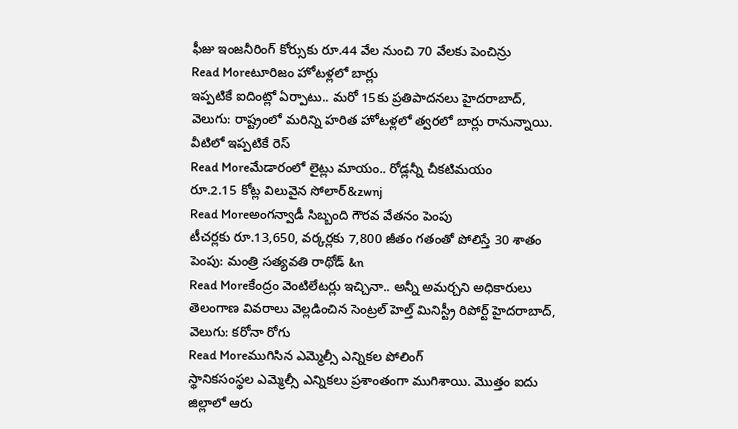ఫీజు ఇంజనీరింగ్ కోర్సుకు రూ.44 వేల నుంచి 70 వేలకు పెంచిన్రు
Read Moreటూరిజం హోటళ్లలో బార్లు
ఇప్పటికే ఐదింట్లో ఏర్పాటు.. మరో 15కు ప్రతిపాదనలు హైదరాబాద్, వెలుగు: రాష్ట్రంలో మరిన్ని హరిత హోటళ్లలో త్వరలో బార్లు రానున్నాయి. వీటిలో ఇప్పటికే రెస్
Read Moreమేడారంలో లైట్లు మాయం.. రోడ్లన్నీ చీకటిమయం
రూ.2.15 కోట్ల విలువైన సోలార్&zwnj
Read Moreఅంగన్వాడీ సిబ్బంది గౌరవ వేతనం పెంపు
టీచర్లకు రూ.13,650, వర్కర్లకు 7,800 జీతం గతంతో పోలిస్తే 30 శాతం పెంపు: మంత్రి సత్యవతి రాథోడ్ &n
Read Moreకేంద్రం వెంటిలేటర్లు ఇచ్చినా.. అన్నీ అమర్చని అధికారులు
తెలంగాణ వివరాలు వెల్లడించిన సెంట్రల్ హెల్త్ మినిస్ట్రీ రిపోర్ట్ హైదరాబాద్, వెలుగు: కరోనా రోగు
Read Moreముగిసిన ఎమ్మెల్సీ ఎన్నికల పోలింగ్
స్థానికసంస్థల ఎమ్మెల్సీ ఎన్నికలు ప్రశాంతంగా ముగిశాయి. మొత్తం ఐదు జిల్లాలో ఆరు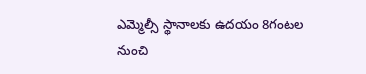ఎమ్మెల్సీ స్థానాలకు ఉదయం 8గంటల నుంచి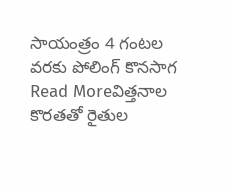సాయంత్రం 4 గంటల వరకు పోలింగ్ కొనసాగ
Read Moreవిత్తనాల కొరతతో రైతుల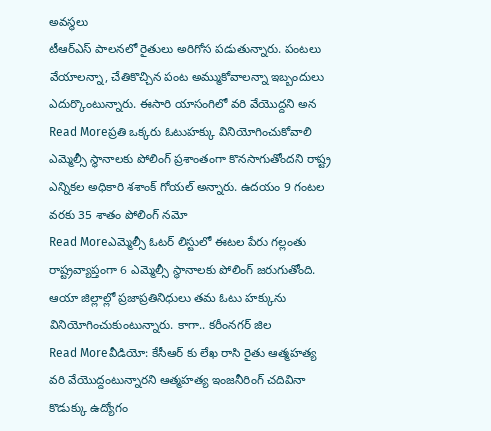అవస్థలు
టీఆర్ఎస్ పాలనలో రైతులు అరిగోస పడుతున్నారు. పంటలు వేయాలన్నా, చేతికొచ్చిన పంట అమ్ముకోవాలన్నా ఇబ్బందులు ఎదుర్కొంటున్నారు. ఈసారి యాసంగిలో వరి వేయొద్దని అన
Read Moreప్రతి ఒక్కరు ఓటుహక్కు వినియోగించుకోవాలి
ఎమ్మెల్సీ స్థానాలకు పోలింగ్ ప్రశాంతంగా కొనసాగుతోందని రాష్ట్ర ఎన్నికల అధికారి శశాంక్ గోయల్ అన్నారు. ఉదయం 9 గంటల వరకు 35 శాతం పోలింగ్ నమో
Read Moreఎమ్మెల్సీ ఓటర్ లిస్టులో ఈటల పేరు గల్లంతు
రాష్ట్రవ్యాప్తంగా 6 ఎమ్మెల్సీ స్థానాలకు పోలింగ్ జరుగుతోంది. ఆయా జిల్లాల్లో ప్రజాప్రతినిధులు తమ ఓటు హక్కును వినియోగించుకుంటున్నారు. కాగా.. కరీంనగర్ జిల
Read Moreవీడియో: కేసీఆర్ కు లేఖ రాసి రైతు ఆత్మహత్య
వరి వేయొద్దంటున్నారని ఆత్మహత్య ఇంజనీరింగ్ చదివినా కొడుక్కు ఉద్యోగం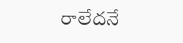రాలేదనే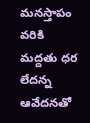మనస్తాపం వరికి మద్దతు ధర లేదన్న ఆవేదనతో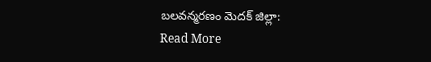బలవన్మరణం మెదక్ జిల్లా:
Read More